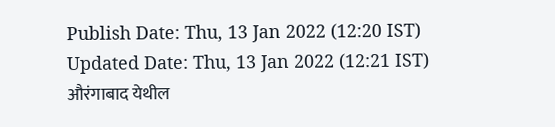Publish Date: Thu, 13 Jan 2022 (12:20 IST)
Updated Date: Thu, 13 Jan 2022 (12:21 IST)
औरंगाबाद येथील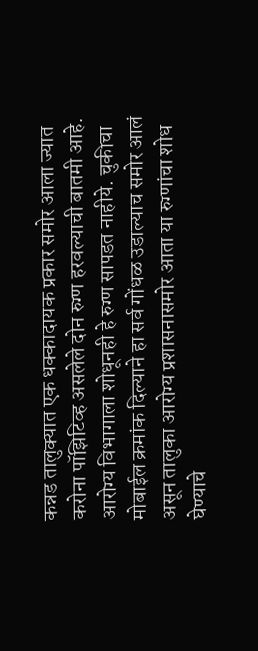कन्नड तालुक्यात एक धक्कादायक प्रकार समोर आला ज्यात करोना पॉझिटिव्ह असलेले दोन रुग्ण हरवल्याची बातमी आहे. आरोग्य विभागाला शोधूनही हे रुग्ण सापडत नाहीये. चुकीचा मोबाईल क्रमांक दिल्याने हा सर्व गोंधळ उडाल्याच समोर आलं असून तालुका आरोग्य प्रशासनासमोर आता या रुग्णांचा शोध घेण्याचे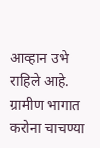आव्हान उभे राहिले आहे.
ग्रामीण भागात करोना चाचण्या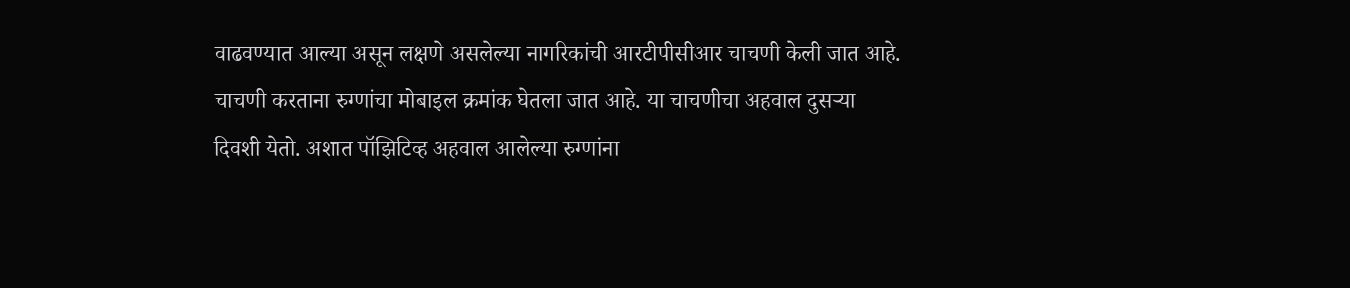वाढवण्यात आल्या असून लक्षणे असलेल्या नागरिकांची आरटीपीसीआर चाचणी केली जात आहे. चाचणी करताना रुग्णांचा मोबाइल क्रमांक घेतला जात आहे. या चाचणीचा अहवाल दुसऱ्या दिवशी येतो. अशात पॉझिटिव्ह अहवाल आलेल्या रुग्णांना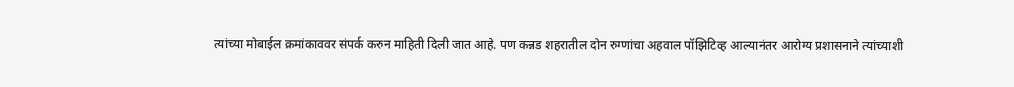त्यांच्या मोबाईल क्रमांकाववर संपर्क करुन माहिती दिली जात आहे. पण कन्नड शहरातील दोन रुग्णांचा अहवाल पॉझिटिव्ह आल्यानंतर आरोग्य प्रशासनाने त्यांच्याशी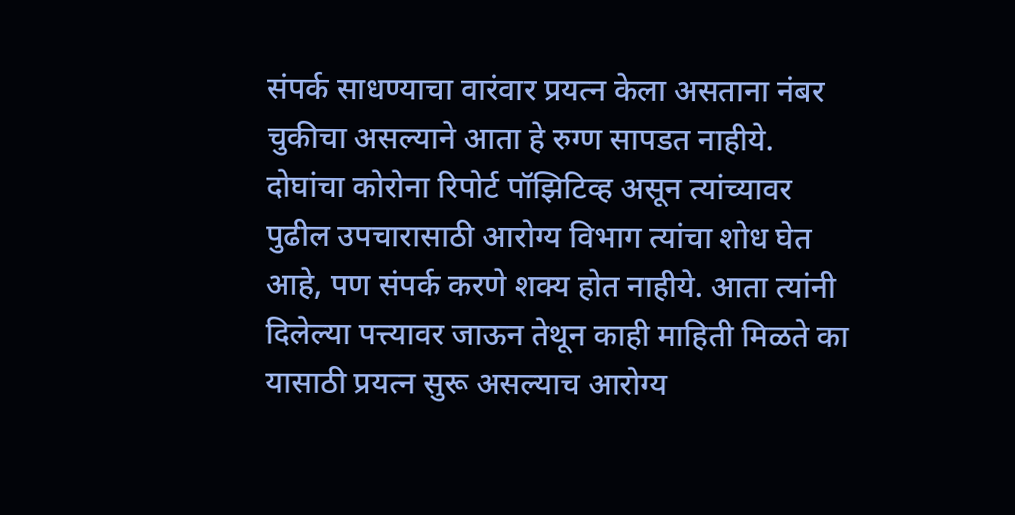संपर्क साधण्याचा वारंवार प्रयत्न केला असताना नंबर चुकीचा असल्याने आता हे रुग्ण सापडत नाहीये.
दोघांचा कोरोना रिपोर्ट पॉझिटिव्ह असून त्यांच्यावर पुढील उपचारासाठी आरोग्य विभाग त्यांचा शोध घेत आहे, पण संपर्क करणे शक्य होत नाहीये. आता त्यांनी दिलेल्या पत्त्यावर जाऊन तेथून काही माहिती मिळते का यासाठी प्रयत्न सुरू असल्याच आरोग्य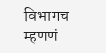विभागच म्हणणं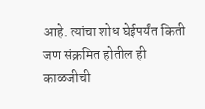आहे. त्यांचा शोध घेईपर्यंत किती जण संक्रमित होतील ही काळजीची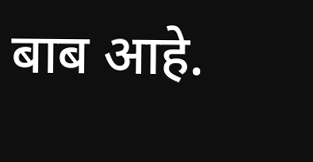बाब आहे.